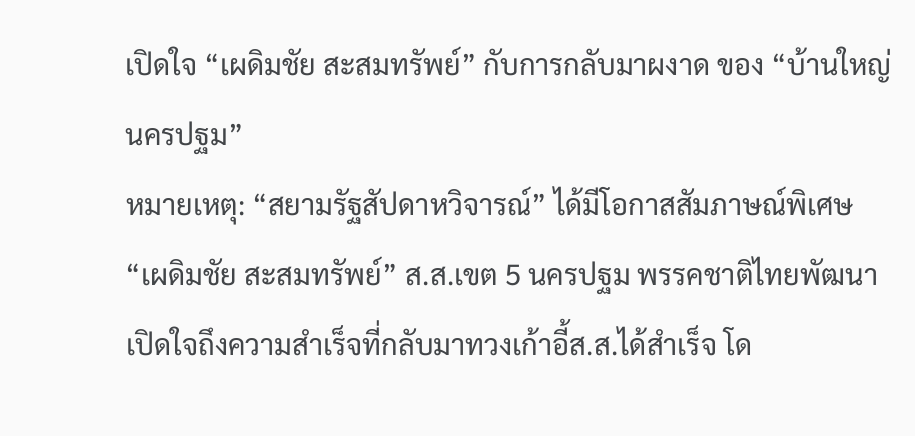เปิดใจ “เผดิมชัย สะสมทรัพย์” กับการกลับมาผงาด ของ “บ้านใหญ่ นครปฐม”
หมายเหตุ: “สยามรัฐสัปดาหวิจารณ์” ได้มีโอกาสสัมภาษณ์พิเศษ “เผดิมชัย สะสมทรัพย์” ส.ส.เขต 5 นครปฐม พรรคชาติไทยพัฒนา เปิดใจถึงความสำเร็จที่กลับมาทวงเก้าอี้ส.ส.ได้สำเร็จ โด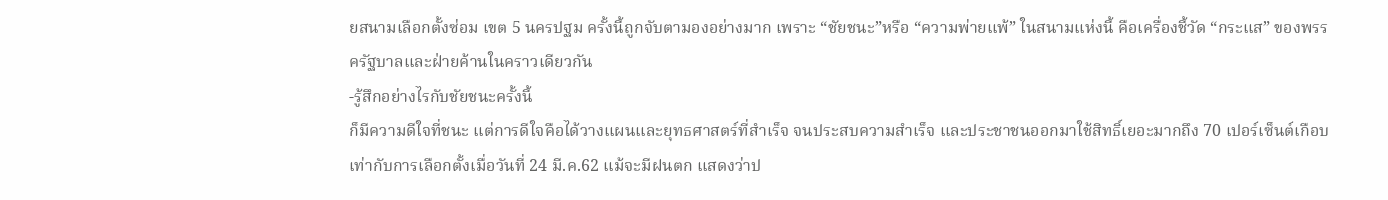ยสนามเลือกตั้งซ่อม เขต 5 นครปฐม ครั้งนี้ถูกจับตามองอย่างมาก เพราะ “ชัยชนะ”หรือ “ความพ่ายแพ้” ในสนามแห่งนี้ คือเครื่องชี้วัด “กระแส” ของพรรครัฐบาลและฝ่ายค้านในคราวเดียวกัน
-รู้สึกอย่างไรกับชัยชนะครั้งนี้
ก็มีความดีใจที่ชนะ แต่การดีใจคือได้วางแผนและยุทธศาสตร์ที่สำเร็จ จนประสบความสำเร็จ และประชาชนออกมาใช้สิทธิ์เยอะมากถึง 70 เปอร์เซ็นต์เกือบเท่ากับการเลือกตั้งเมื่อวันที่ 24 มี.ค.62 แม้จะมีฝนตก แสดงว่าป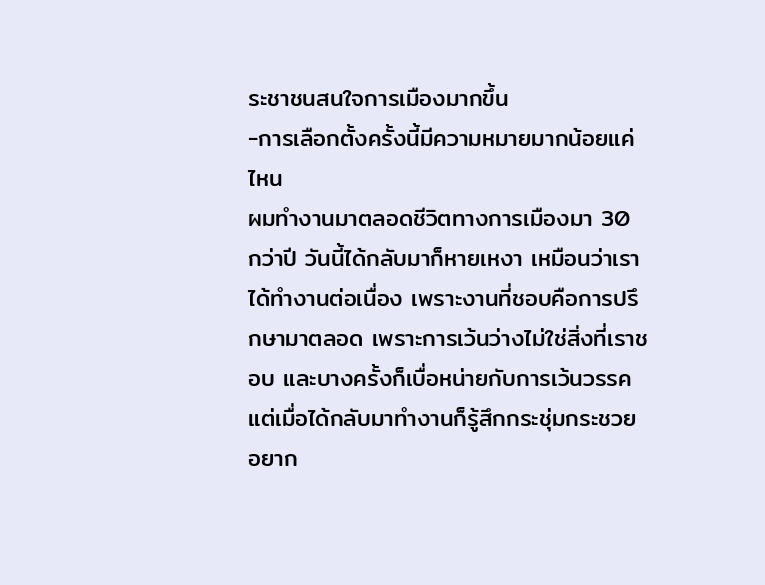ระชาชนสนใจการเมืองมากขึ้น
-การเลือกตั้งครั้งนี้มีความหมายมากน้อยแค่ไหน
ผมทำงานมาตลอดชีวิตทางการเมืองมา 30 กว่าปี วันนี้ได้กลับมาก็หายเหงา เหมือนว่าเราได้ทำงานต่อเนื่อง เพราะงานที่ชอบคือการปรึกษามาตลอด เพราะการเว้นว่างไม่ใช่สิ่งที่เราชอบ และบางครั้งก็เบื่อหน่ายกับการเว้นวรรค แต่เมื่อได้กลับมาทำงานก็รู้สึกกระชุ่มกระชวย อยาก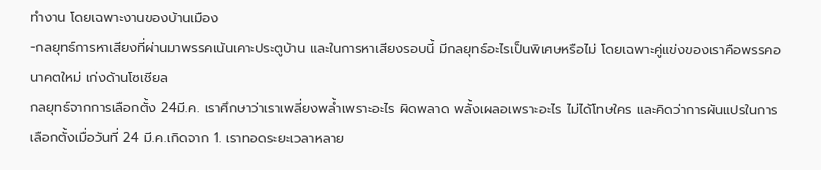ทำงาน โดยเฉพาะงานของบ้านเมือง
-กลยุทธ์การหาเสียงที่ผ่านมาพรรคเน้นเคาะประตูบ้าน และในการหาเสียงรอบนี้ มีกลยุทธ์อะไรเป็นพิเศษหรือไม่ โดยเฉพาะคู่แข่งของเราคือพรรคอนาคตใหม่ เก่งด้านโซเชียล
กลยุทธ์จากการเลือกตั้ง 24มี.ค. เราศึกษาว่าเราเพลี่ยงพล้ำเพราะอะไร ผิดพลาด พลั้งเผลอเพราะอะไร ไม่ได้โทษใคร และคิดว่าการผันแปรในการเลือกตั้งเมื่อวันที่ 24 มี.ค.เกิดจาก 1. เราทอดระยะเวลาหลาย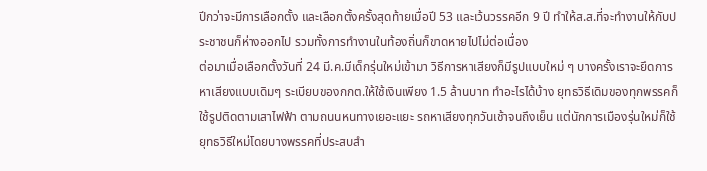ปีกว่าจะมีการเลือกตั้ง และเลือกตั้งครั้งสุดท้ายเมื่อปี 53 และเว้นวรรคอีก 9 ปี ทำให้ส.ส.ที่จะทำงานให้กับประชาชนก็ห่างออกไป รวมทั้งการทำงานในท้องถิ่นก็ขาดหายไปไม่ต่อเนื่อง
ต่อมาเมื่อเลือกตั้งวันที่ 24 มี.ค.มีเด็กรุ่นใหม่เข้ามา วิธีการหาเสียงก็มีรูปแบบใหม่ ๆ บางครั้งเราจะยึดการหาเสียงแบบเดิมๆ ระเบียบของกกต.ให้ใช้เงินเพียง 1.5 ล้านบาท ทำอะไรได้บ้าง ยุทธวิธีเดิมของทุกพรรคก็ใช้รูปติดตามเสาไฟฟ้า ตามถนนหนทางเยอะแยะ รถหาเสียงทุกวันเช้าจนถึงเย็น แต่นักการเมืองรุ่นใหม่ก็ใช้ยุทธวิธีใหม่โดยบางพรรคที่ประสบสำ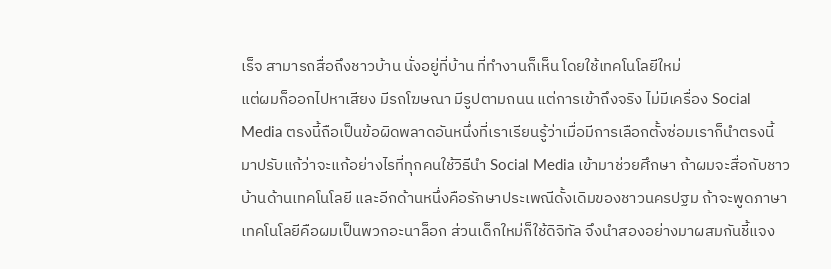เร็จ สามารถสื่อถึงชาวบ้าน นั่งอยู่ที่บ้าน ที่ทำงานก็เห็น โดยใช้เทคโนโลยีใหม่
แต่ผมก็ออกไปหาเสียง มีรถโฆษณา มีรูปตามถนน แต่การเข้าถึงจริง ไม่มีเครื่อง Social Media ตรงนี้ถือเป็นข้อผิดพลาดอันหนึ่งที่เราเรียนรู้ว่าเมื่อมีการเลือกตั้งซ่อมเราก็นำตรงนี้มาปรับแก้ว่าจะแก้อย่างไรที่ทุกคนใช้วิธีนำ Social Media เข้ามาช่วยศึกษา ถ้าผมจะสื่อกับชาวบ้านด้านเทคโนโลยี และอีกด้านหนึ่งคือรักษาประเพณีดั้งเดิมของชาวนครปฐม ถ้าจะพูดภาษาเทคโนโลยีคือผมเป็นพวกอะนาล็อก ส่วนเด็กใหม่ก็ใช้ดิจิทัล จึงนำสองอย่างมาผสมกันชี้แจง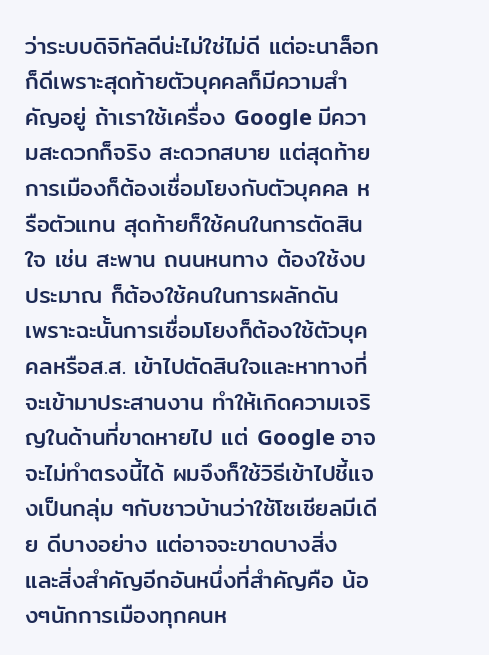ว่าระบบดิจิทัลดีน่ะไม่ใช่ไม่ดี แต่อะนาล็อกก็ดีเพราะสุดท้ายตัวบุคคลก็มีความสำคัญอยู่ ถ้าเราใช้เครื่อง Google มีความสะดวกก็จริง สะดวกสบาย แต่สุดท้ายการเมืองก็ต้องเชื่อมโยงกับตัวบุคคล หรือตัวแทน สุดท้ายก็ใช้คนในการตัดสินใจ เช่น สะพาน ถนนหนทาง ต้องใช้งบประมาณ ก็ต้องใช้คนในการผลักดัน
เพราะฉะนั้นการเชื่อมโยงก็ต้องใช้ตัวบุคคลหรือส.ส. เข้าไปตัดสินใจและหาทางที่จะเข้ามาประสานงาน ทำให้เกิดความเจริญในด้านที่ขาดหายไป แต่ Google อาจจะไม่ทำตรงนี้ได้ ผมจึงก็ใช้วิธีเข้าไปชี้แจงเป็นกลุ่ม ๆกับชาวบ้านว่าใช้โซเชียลมีเดีย ดีบางอย่าง แต่อาจจะขาดบางสิ่ง และสิ่งสำคัญอีกอันหนึ่งที่สำคัญคือ น้องๆนักการเมืองทุกคนห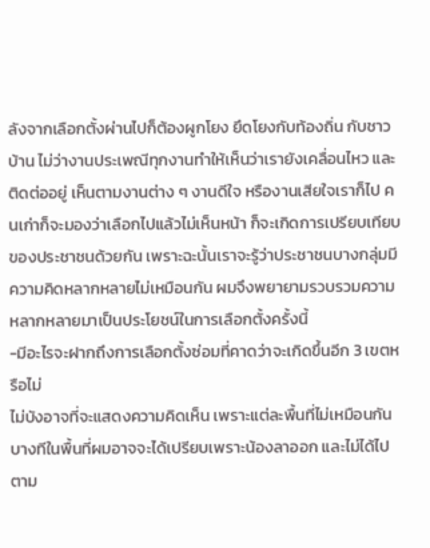ลังจากเลือกตั้งผ่านไปก็ต้องผูกโยง ยึดโยงกับท้องถิ่น กับชาวบ้าน ไม่ว่างานประเพณีทุกงานทำให้เห็นว่าเรายังเคลื่อนไหว และติดต่ออยู่ เห็นตามงานต่าง ๆ งานดีใจ หรืองานเสียใจเราก็ไป คนเก่าก็จะมองว่าเลือกไปแล้วไม่เห็นหน้า ก็จะเกิดการเปรียบเทียบของประชาชนด้วยกัน เพราะฉะนั้นเราจะรู้ว่าประชาชนบางกลุ่มมีความคิดหลากหลายไม่เหมือนกัน ผมจึงพยายามรวบรวมความหลากหลายมาเป็นประโยชน์ในการเลือกตั้งครั้งนี้
-มีอะไรจะฝากถึงการเลือกตั้งซ่อมที่คาดว่าจะเกิดขึ้นอีก 3 เขตหรือไม่
ไม่บังอาจที่จะแสดงความคิดเห็น เพราะแต่ละพื้นที่ไม่เหมือนกัน บางทีในพื้นที่ผมอาจจะได้เปรียบเพราะน้องลาออก และไม่ได้ไปตาม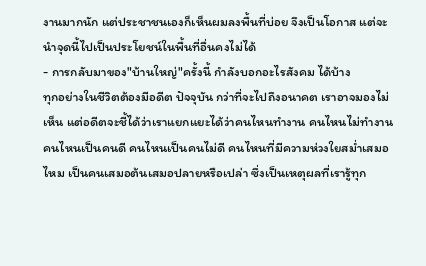งานมากนัก แต่ประชาชนเองก็เห็นผมลงพื้นที่บ่อย จึงเป็นโอกาส แต่จะนำจุดนี้ไปเป็นประโยชน์ในพื้นที่อื่นคงไม่ได้
- การกลับมาของ"บ้านใหญ่"ครั้งนี้ กำลังบอกอะไรสังคม ได้บ้าง
ทุกอย่างในชีวิตต้องมีอดีต ปัจจุบัน กว่าที่จะไปถึงอนาคต เราอาจมองไม่เห็น แต่อดีตจะชี้ได้ว่าเราแยกแยะได้ว่าคนไหนทำงาน คนไหนไม่ทำงาน คนไหนเป็นคนดี คนไหนเป็นคนไม่ดี คนไหนที่มีความห่วงใยสม่ำเสมอไหม เป็นคนเสมอต้นเสมอปลายหรือเปล่า ซึ่งเป็นเหตุผลที่เรารู้ทุก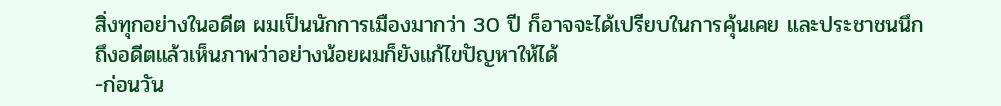สิ่งทุกอย่างในอดีต ผมเป็นนักการเมืองมากว่า 30 ปี ก็อาจจะได้เปรียบในการคุ้นเคย และประชาชนนึกถึงอดีตแล้วเห็นภาพว่าอย่างน้อยผมก็ยังแก้ไขปัญหาให้ได้
-ก่อนวัน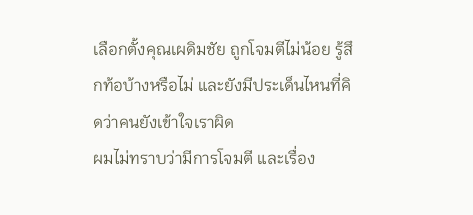เลือกตั้งคุณเผดิมชัย ถูกโจมตีไม่น้อย รู้สึกท้อบ้างหรือไม่ และยังมีประเด็นไหนที่คิดว่าคนยังเข้าใจเราผิด
ผมไม่ทราบว่ามีการโจมตี และเรื่อง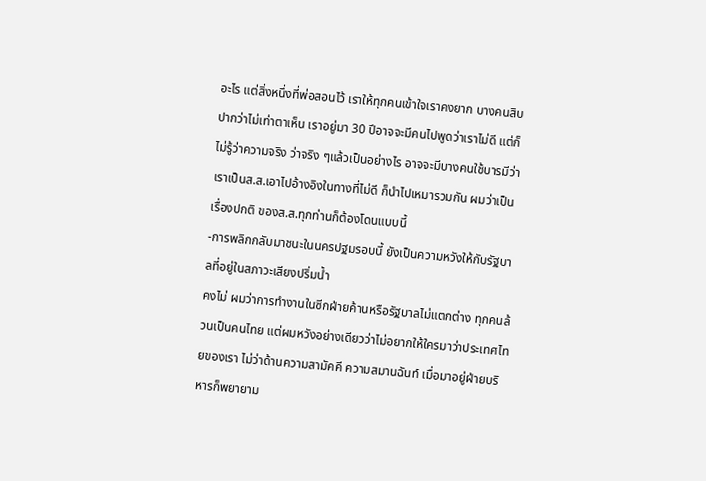อะไร แต่สิ่งหนึ่งที่พ่อสอนไว้ เราให้ทุกคนเข้าใจเราคงยาก บางคนสิบปากว่าไม่เท่าตาเห็น เราอยู่มา 30 ปีอาจจะมีคนไปพูดว่าเราไม่ดี แต่ก็ไม่รู้ว่าความจริง ว่าจริง ๆแล้วเป็นอย่างไร อาจจะมีบางคนใช้บารมีว่าเราเป็นส.ส.เอาไปอ้างอิงในทางที่ไม่ดี ก็นำไปเหมารวมกัน ผมว่าเป็นเรื่องปกติ ของส.ส.ทุกท่านก็ต้องโดนแบบนี้
-การพลิกกลับมาชนะในนครปฐมรอบนี้ ยังเป็นความหวังให้กับรัฐบาลที่อยู่ในสภาวะเสียงปริ่มน้ำ
คงไม่ ผมว่าการทำงานในซีกฝ่ายค้านหรือรัฐบาลไม่แตกต่าง ทุกคนล้วนเป็นคนไทย แต่ผมหวังอย่างเดียวว่าไม่อยากให้ใครมาว่าประเทศไทยของเรา ไม่ว่าด้านความสามัคคี ความสมานฉันท์ เมื่อมาอยู่ฝ่ายบริหารก็พยายาม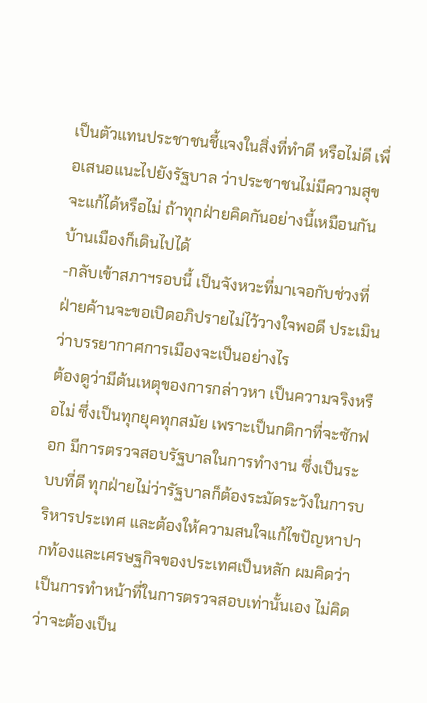เป็นตัวแทนประชาชนชี้แจงในสิ่งที่ทำดี หรือไม่ดี เพื่อเสนอแนะไปยังรัฐบาล ว่าประชาชนไม่มีความสุข จะแก้ได้หรือไม่ ถ้าทุกฝ่ายคิดกันอย่างนี้เหมือนกันบ้านเมืองก็เดินไปได้
-กลับเข้าสภาฯรอบนี้ เป็นจังหวะที่มาเจอกับช่วงที่ฝ่ายค้านจะขอเปิดอภิปรายไม่ไว้วางใจพอดี ประเมินว่าบรรยากาศการเมืองจะเป็นอย่างไร
ต้องดูว่ามีต้นเหตุของการกล่าวหา เป็นความจริงหรือไม่ ซึ่งเป็นทุกยุคทุกสมัย เพราะเป็นกติกาที่จะซักฟอก มีการตรวจสอบรัฐบาลในการทำงาน ซึ่งเป็นระบบที่ดี ทุกฝ่ายไม่ว่ารัฐบาลก็ต้องระมัดระวังในการบริหารประเทศ และต้องให้ความสนใจแก้ไขปัญหาปากท้องและเศรษฐกิจของประเทศเป็นหลัก ผมคิดว่าเป็นการทำหน้าที่ในการตรวจสอบเท่านั้นเอง ไม่คิดว่าจะต้องเป็น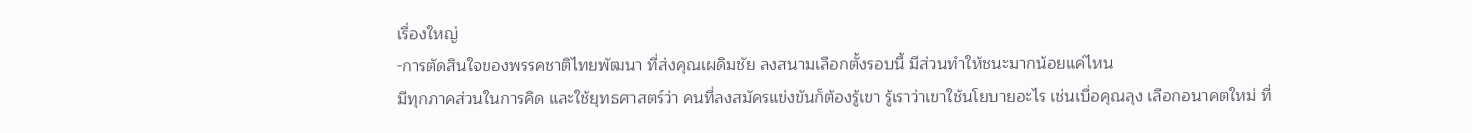เรื่องใหญ่
-การตัดสินใจของพรรคชาติไทยพัฒนา ที่ส่งคุณเผดิมชัย ลงสนามเลือกตั้งรอบนี้ มีส่วนทำให้ชนะมากน้อยแค่ไหน
มีทุกภาคส่วนในการคิด และใช้ยุทธศาสตร์ว่า คนที่ลงสมัครแข่งขันก็ต้องรู้เขา รู้เราว่าเขาใช้นโยบายอะไร เช่นเบื่อคุณลุง เลือกอนาคตใหม่ ที่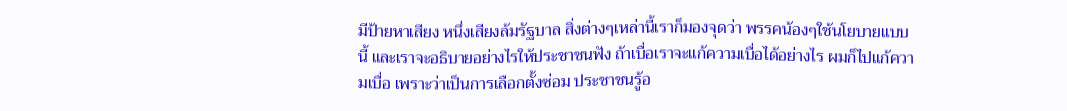มีป้ายหาเสียง หนึ่งเสียงล้มรัฐบาล สิ่งต่างๆเหล่านี้เราก็มองจุดว่า พรรคน้องๆใช้นโยบายแบบนี้ และเราจะอธิบายอย่างไรให้ประชาชนฟัง ถ้าเบื่อเราจะแก้ความเบื่อได้อย่างไร ผมก็ไปแก้ความเบื่อ เพราะว่าเป็นการเลือกตั้งซ่อม ประชาชนรู้อ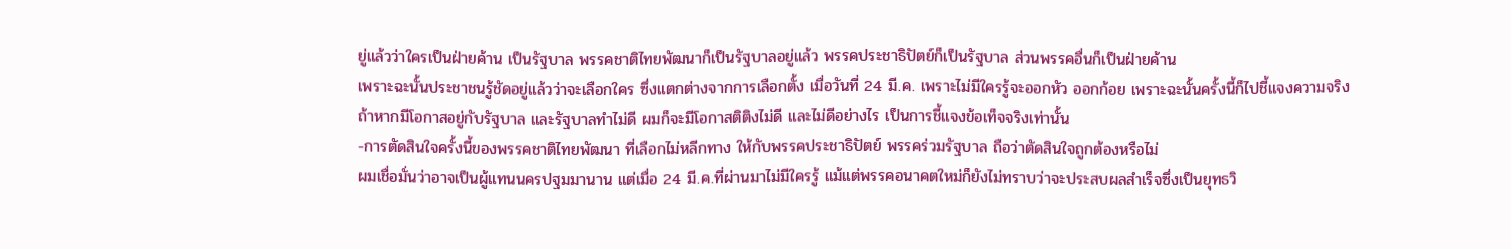ยู่แล้วว่าใครเป็นฝ่ายค้าน เป็นรัฐบาล พรรคชาติไทยพัฒนาก็เป็นรัฐบาลอยู่แล้ว พรรคประชาธิปัตย์ก็เป็นรัฐบาล ส่วนพรรคอื่นก็เป็นฝ่ายค้าน
เพราะฉะนั้นประชาชนรู้ชัดอยู่แล้วว่าจะเลือกใคร ซึ่งแตกต่างจากการเลือกตั้ง เมื่อวันที่ 24 มี.ค. เพราะไม่มีใครรู้จะออกหัว ออกก้อย เพราะฉะนั้นครั้งนี้ก็ไปชี้แจงความจริง ถ้าหากมีโอกาสอยู่กับรัฐบาล และรัฐบาลทำไม่ดี ผมก็จะมีโอกาสติติงไม่ดี และไม่ดีอย่างไร เป็นการชี้แจงข้อเท็จจริงเท่านั้น
-การตัดสินใจครั้งนี้ของพรรคชาติไทยพัฒนา ที่เลือกไม่หลีกทาง ให้กับพรรคประชาธิปัตย์ พรรคร่วมรัฐบาล ถือว่าตัดสินใจถูกต้องหรือไม่
ผมเชื่อมั่นว่าอาจเป็นผู้แทนนครปฐมมานาน แต่เมื่อ 24 มี.ค.ที่ผ่านมาไม่มีใครรู้ แม้แต่พรรคอนาคตใหม่ก็ยังไม่ทราบว่าจะประสบผลสำเร็จซึ่งเป็นยุทธวิ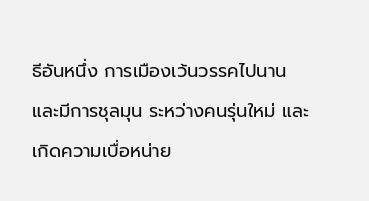ธีอันหนึ่ง การเมืองเว้นวรรคไปนาน และมีการชุลมุน ระหว่างคนรุ่นใหม่ และเกิดความเบื่อหน่าย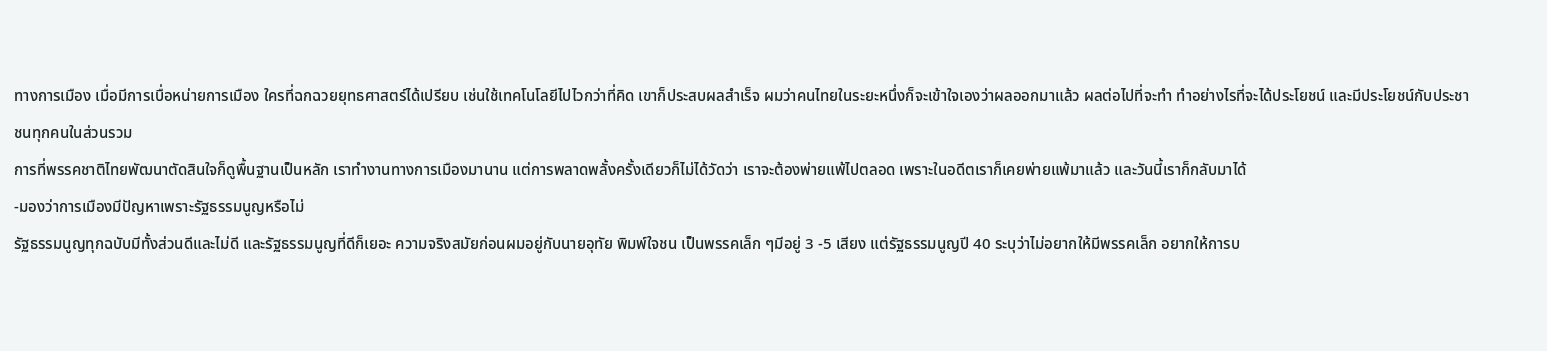ทางการเมือง เมื่อมีการเบื่อหน่ายการเมือง ใครที่ฉกฉวยยุทธศาสตร์ได้เปรียบ เช่นใช้เทคโนโลยีไปไวกว่าที่คิด เขาก็ประสบผลสำเร็จ ผมว่าคนไทยในระยะหนึ่งก็จะเข้าใจเองว่าผลออกมาแล้ว ผลต่อไปที่จะทำ ทำอย่างไรที่จะได้ประโยชน์ และมีประโยชน์กับประชาชนทุกคนในส่วนรวม
การที่พรรคชาติไทยพัฒนาตัดสินใจก็ดูพื้นฐานเป็นหลัก เราทำงานทางการเมืองมานาน แต่การพลาดพลั้งครั้งเดียวก็ไม่ได้วัดว่า เราจะต้องพ่ายแพ้ไปตลอด เพราะในอดีตเราก็เคยพ่ายแพ้มาแล้ว และวันนี้เราก็กลับมาได้
-มองว่าการเมืองมีปัญหาเพราะรัฐธรรมนูญหรือไม่
รัฐธรรมนูญทุกฉบับมีทั้งส่วนดีและไม่ดี และรัฐธรรมนูญที่ดีก็เยอะ ความจริงสมัยก่อนผมอยู่กับนายอุทัย พิมพ์ใจชน เป็นพรรคเล็ก ๆมีอยู่ 3 -5 เสียง แต่รัฐธรรมนูญปี 40 ระบุว่าไม่อยากให้มีพรรคเล็ก อยากให้การบ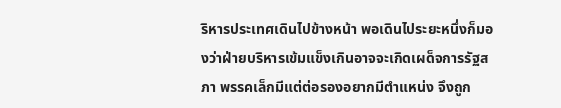ริหารประเทศเดินไปข้างหน้า พอเดินไประยะหนึ่งก็มองว่าฝ่ายบริหารเข้มแข็งเกินอาจจะเกิดเผด็จการรัฐสภา พรรคเล็กมีแต่ต่อรองอยากมีตำแหน่ง จึงถูก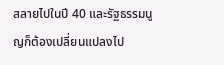สลายไปในปี 40 และรัฐธรรมนูญก็ต้องเปลี่ยนแปลงไป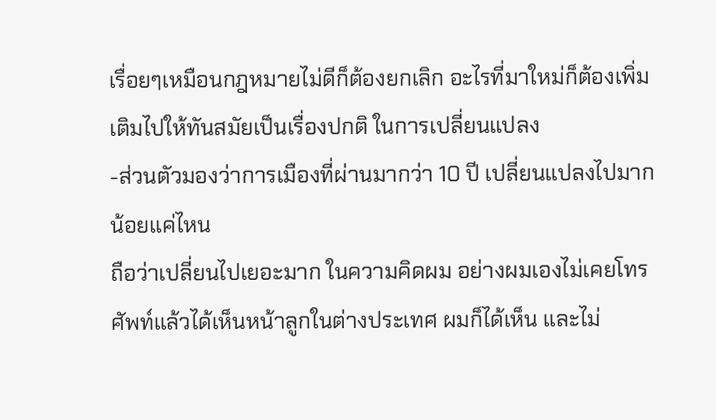เรื่อยๆเหมือนกฎหมายไม่ดีก็ต้องยกเลิก อะไรที่มาใหม่ก็ต้องเพิ่มเติมไปให้ทันสมัยเป็นเรื่องปกติ ในการเปลี่ยนแปลง
-ส่วนตัวมองว่าการเมืองที่ผ่านมากว่า 10 ปี เปลี่ยนแปลงไปมากน้อยแค่ไหน
ถือว่าเปลี่ยนไปเยอะมาก ในความคิดผม อย่างผมเองไม่เคยโทรศัพท์แล้วได้เห็นหน้าลูกในต่างประเทศ ผมก็ได้เห็น และไม่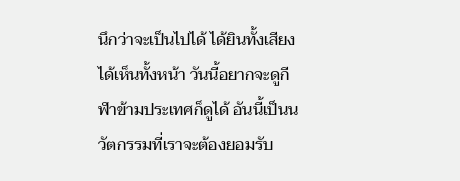นึกว่าจะเป็นไปได้ ได้ยินทั้งเสียง ได้เห็นทั้งหน้า วันนี้อยากจะดูกีฬาข้ามประเทศก็ดูได้ อันนี้เป็นนวัตกรรมที่เราจะต้องยอมรับ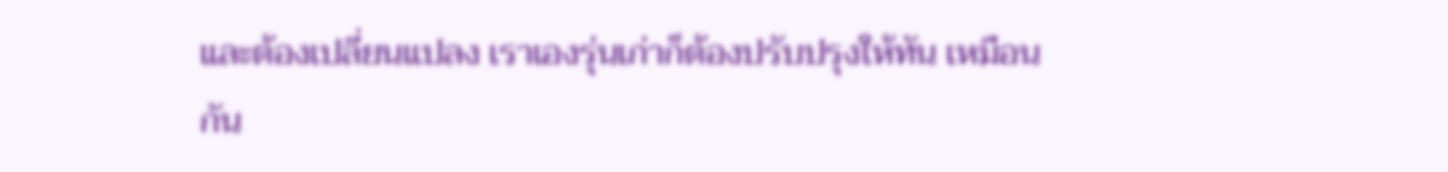และต้องเปลี่ยนแปลง เราเองรุ่นเก่าก็ต้องปรับปรุงให้ทัน เหมือนกัน